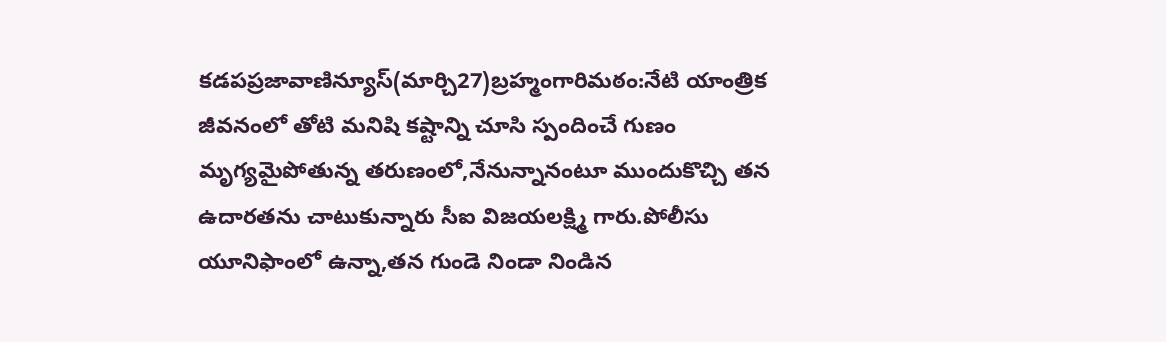కడపప్రజావాణిన్యూస్(మార్చి27)బ్రహ్మంగారిమఠం:నేటి యాంత్రిక జీవనంలో తోటి మనిషి కష్టాన్ని చూసి స్పందించే గుణం మృగ్యమైపోతున్న తరుణంలో,నేనున్నానంటూ ముందుకొచ్చి తన ఉదారతను చాటుకున్నారు సీఐ విజయలక్ష్మి గారు.పోలీసు యూనిఫాంలో ఉన్నా,తన గుండె నిండా నిండిన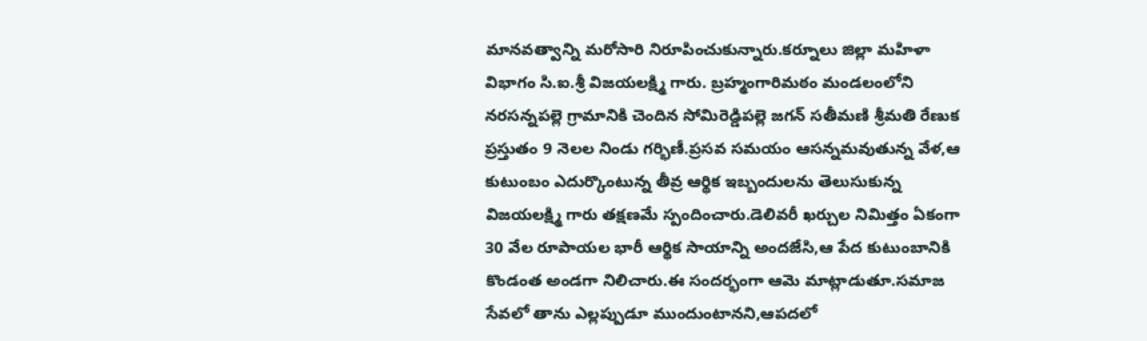మానవత్వాన్ని మరోసారి నిరూపించుకున్నారు.కర్నూలు జిల్లా మహిళా విభాగం సి.ఐ.శ్రీ విజయలక్ష్మి గారు. బ్రహ్మంగారిమఠం మండలంలోని నరసన్నపల్లె గ్రామానికి చెందిన సోమిరెడ్డిపల్లె జగన్ సతీమణి శ్రీమతి రేణుక ప్రస్తుతం 9 నెలల నిండు గర్భిణీ.ప్రసవ సమయం ఆసన్నమవుతున్న వేళ,ఆ కుటుంబం ఎదుర్కొంటున్న తీవ్ర ఆర్థిక ఇబ్బందులను తెలుసుకున్న విజయలక్ష్మి గారు తక్షణమే స్పందించారు.డెలివరీ ఖర్చుల నిమిత్తం ఏకంగా 30 వేల రూపాయల భారీ ఆర్థిక సాయాన్ని అందజేసి,ఆ పేద కుటుంబానికి కొండంత అండగా నిలిచారు.ఈ సందర్భంగా ఆమె మాట్లాడుతూ.సమాజ సేవలో తాను ఎల్లప్పుడూ ముందుంటానని,ఆపదలో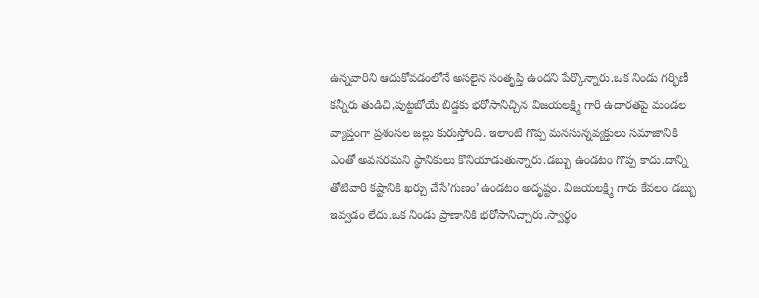ఉన్నవారిని ఆదుకోవడంలోనే అసలైన సంతృప్తి ఉందని పేర్కొన్నారు.ఒక నిండు గర్భిణీ కన్నీరు తుడిచి,పుట్టబోయే బిడ్డకు భరోసానిచ్చిన విజయలక్ష్మి గారి ఉదారతపై మండల వ్యాప్తంగా ప్రశంసల జల్లు కురుస్తోంది. ఇలాంటి గొప్ప మనసున్నవ్యక్తులు సమాజానికి ఎంతో అవసరమని స్థానికులు కొనియాడుతున్నారు.డబ్బు ఉండటం గొప్ప కాదు.దాన్ని తోటివారి కష్టానికి ఖర్చు చేసే’గుణం’ఉండటం అదృష్టం. విజయలక్ష్మి గారు కేవలం డబ్బు ఇవ్వడం లేదు.ఒక నిండు ప్రాణానికి భరోసానిచ్చారు.స్వార్థం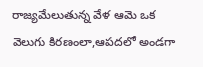రాజ్యమేలుతున్న వేళ ఆమె ఒక వెలుగు కిరణంలా,ఆపదలో అండగా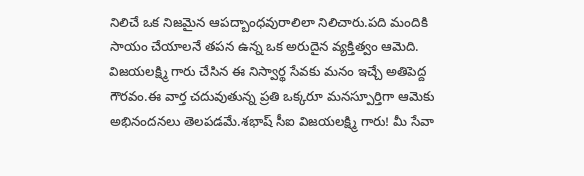నిలిచే ఒక నిజమైన ఆపద్బాంధవురాలిలా నిలిచారు.పది మందికి సాయం చేయాలనే తపన ఉన్న ఒక అరుదైన వ్యక్తిత్వం ఆమెది. విజయలక్ష్మి గారు చేసిన ఈ నిస్వార్థ సేవకు మనం ఇచ్చే అతిపెద్ద గౌరవం.ఈ వార్త చదువుతున్న ప్రతి ఒక్కరూ మనస్పూర్తిగా ఆమెకు అభినందనలు తెలపడమే.శభాష్ సీఐ విజయలక్ష్మి గారు! మీ సేవా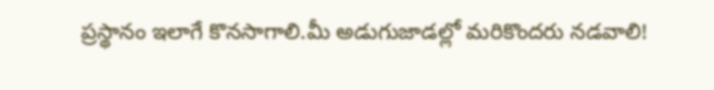ప్రస్థానం ఇలాగే కొనసాగాలి.మీ అడుగుజాడల్లో మరికొందరు నడవాలి!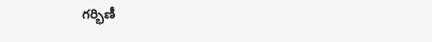గర్భిణీ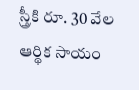స్త్రీకి రూ. 30 వేల ఆర్థిక సాయం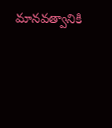మానవత్వానికి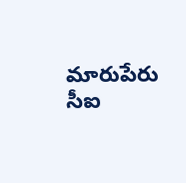మారుపేరు సీఐ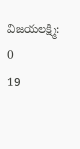విజయలక్ష్మి:
0
19